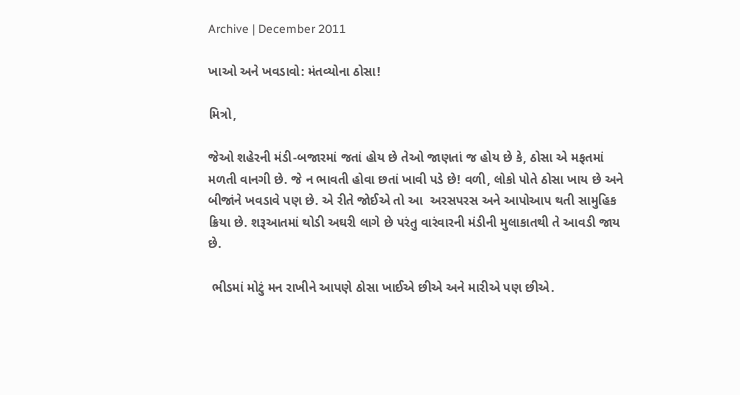Archive | December 2011

ખાઓ અને ખવડાવો: મંતવ્યોના ઠોસા!

મિત્રો,

જેઓ શહેરની મંડી-બજારમાં જતાં હોય છે તેઓ જાણતાં જ હોય છે કે, ઠોસા એ મફતમાં મળતી વાનગી છે. જે ન ભાવતી હોવા છતાં ખાવી પડે છે! વળી, લોકો પોતે ઠોસા ખાય છે અને બીજાંને ખવડાવે પણ છે. એ રીતે જોઈએ તો આ  અરસપરસ અને આપોઆપ થતી સામુહિક ક્રિયા છે. શરૂઆતમાં થોડી અઘરી લાગે છે પરંતુ વારંવારની મંડીની મુલાકાતથી તે આવડી જાય છે.

 ભીડમાં મોટું મન રાખીને આપણે ઠોસા ખાઈએ છીએ અને મારીએ પણ છીએ.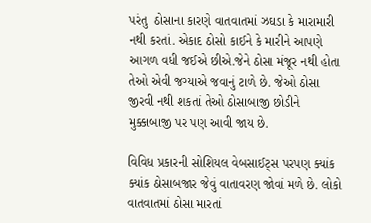પરંતુ  ઠોસાના કારણે વાતવાતમાં ઝઘડા કે મારામારી નથી કરતાં. એકાદ ઠોસો કાઈને કે મારીને આપણે આગળ વધી જઈએ છીએ.જેને ઠોસા મંજૂર નથી હોતા તેઓ એવી જગ્યાએ જવાનું ટાળે છે. જેઓ ઠોસા જીરવી નથી શકતાં તેઓ ઠોસાબાજી છોડીને મુક્કાબાજી પર પણ આવી જાય છે.

વિવિધ પ્રકારની સોશિયલ વેબસાઈટ્સ પરપણ ક્યાંક ક્યાંક ઠોસાબજાર જેવું વાતાવરણ જોવાં મળે છે. લોકો વાતવાતમાં ઠોસા મારતાં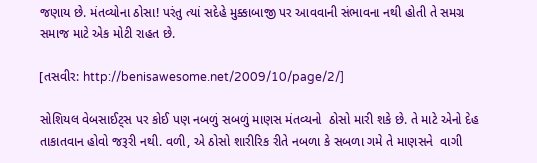જણાય છે. મંતવ્યોના ઠોસા! પરંતુ ત્યાં સદેહે મુક્કાબાજી પર આવવાની સંભાવના નથી હોતી તે સમગ્ર સમાજ માટે એક મોટી રાહત છે.

[તસવીર: http://benisawesome.net/2009/10/page/2/]

સોશિયલ વેબસાઈટ્સ પર કોઈ પણ નબળું સબળું માણસ મંતવ્યનો  ઠોસો મારી શકે છે. તે માટે એનો દેહ તાકાતવાન હોવો જરૂરી નથી. વળી, એ ઠોસો શારીરિક રીતે નબળા કે સબળા ગમે તે માણસને  વાગી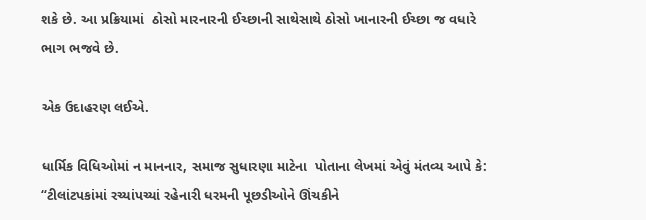શકે છે. આ પ્રક્રિયામાં  ઠોસો મારનારની ઈચ્છાની સાથેસાથે ઠોસો ખાનારની ઈચ્છા જ વધારે ભાગ ભજવે છે.

એક ઉદાહરણ લઈએ.

ધાર્મિક વિધિઓમાં ન માનનાર, સમાજ સુધારણા માટેના  પોતાના લેખમાં એવું મંતવ્ય આપે કે: “ટીલાંટપકાંમાં રચ્યાંપચ્યાં રહેનારી ધરમની પૂછડીઓને ઊંચકીને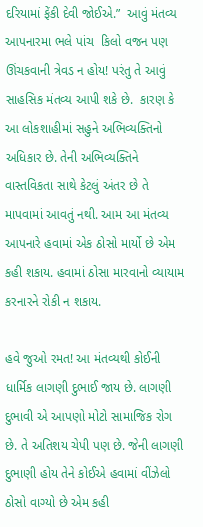દરિયામાં ફેંકી દેવી જોઈએ.”  આવું મંતવ્ય આપનારમા ભલે પાંચ  કિલો વજન પણ ઊંચકવાની ત્રેવડ ન હોય! પરંતુ તે આવું સાહસિક મંતવ્ય આપી શકે છે.  કારણ કે આ લોકશાહીમાં સહુને અભિવ્યક્તિનો અધિકાર છે. તેની અભિવ્યક્તિને વાસ્તવિકતા સાથે કેટલું અંતર છે તે માપવામાં આવતું નથી. આમ આ મંતવ્ય આપનારે હવામાં એક ઠોસો માર્યો છે એમ કહી શકાય. હવામાં ઠોસા મારવાનો વ્યાયામ કરનારને રોકી ન શકાય.

હવે જુઓ રમત! આ મંતવ્યથી કોઈની ધાર્મિક લાગણી દુભાઈ જાય છે. લાગણી દુભાવી એ આપણો મોટો સામાજિક રોગ છે. તે અતિશય ચેપી પણ છે. જેની લાગણી દુભાણી હોય તેને કોઈએ હવામાં વીંઝેલો ઠોસો વાગ્યો છે એમ કહી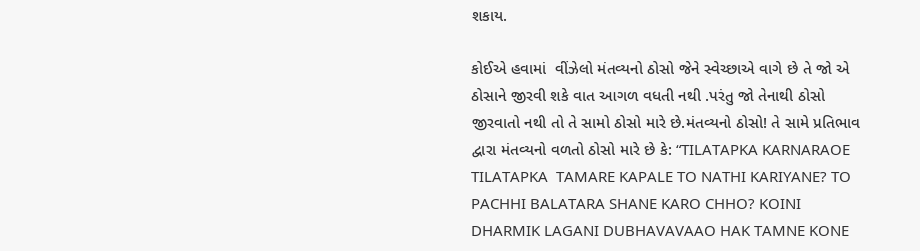શકાય.

કોઈએ હવામાં  વીંઝેલો મંતવ્યનો ઠોસો જેને સ્વેચ્છાએ વાગે છે તે જો એ ઠોસાને જીરવી શકે વાત આગળ વધતી નથી .પરંતુ જો તેનાથી ઠોસો જીરવાતો નથી તો તે સામો ઠોસો મારે છે.મંતવ્યનો ઠોસો! તે સામે પ્રતિભાવ દ્વારા મંતવ્યનો વળતો ઠોસો મારે છે કે: “TILATAPKA KARNARAOE   TILATAPKA  TAMARE KAPALE TO NATHI KARIYANE? TO PACHHI BALATARA SHANE KARO CHHO? KOINI DHARMIK LAGANI DUBHAVAVAAO HAK TAMNE KONE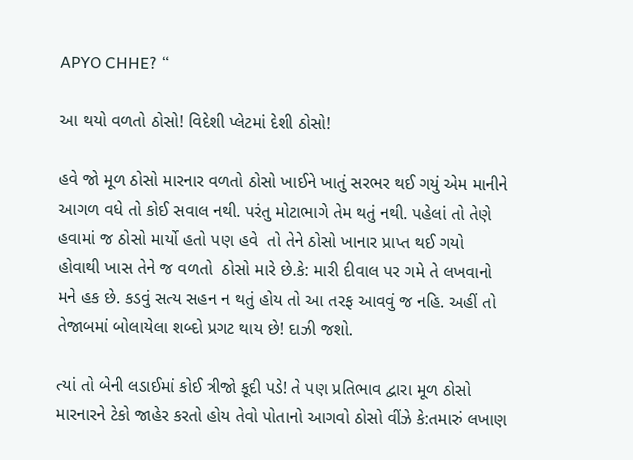APYO CHHE? “

આ થયો વળતો ઠોસો! વિદેશી પ્લેટમાં દેશી ઠોસો!

હવે જો મૂળ ઠોસો મારનાર વળતો ઠોસો ખાઈને ખાતું સરભર થઈ ગયું એમ માનીને આગળ વધે તો કોઈ સવાલ નથી. પરંતુ મોટાભાગે તેમ થતું નથી. પહેલાં તો તેણે હવામાં જ ઠોસો માર્યો હતો પણ હવે  તો તેને ઠોસો ખાનાર પ્રાપ્ત થઈ ગયો હોવાથી ખાસ તેને જ વળતો  ઠોસો મારે છે.કે: મારી દીવાલ પર ગમે તે લખવાનો મને હક છે. કડવું સત્ય સહન ન થતું હોય તો આ તરફ આવવું જ નહિ. અહીં તો તેજાબમાં બોલાયેલા શબ્દો પ્રગટ થાય છે! દાઝી જશો.

ત્યાં તો બેની લડાઈમાં કોઈ ત્રીજો કૂદી પડે! તે પણ પ્રતિભાવ દ્વારા મૂળ ઠોસો મારનારને ટેકો જાહેર કરતો હોય તેવો પોતાનો આગવો ઠોસો વીંઝે કે:તમારું લખાણ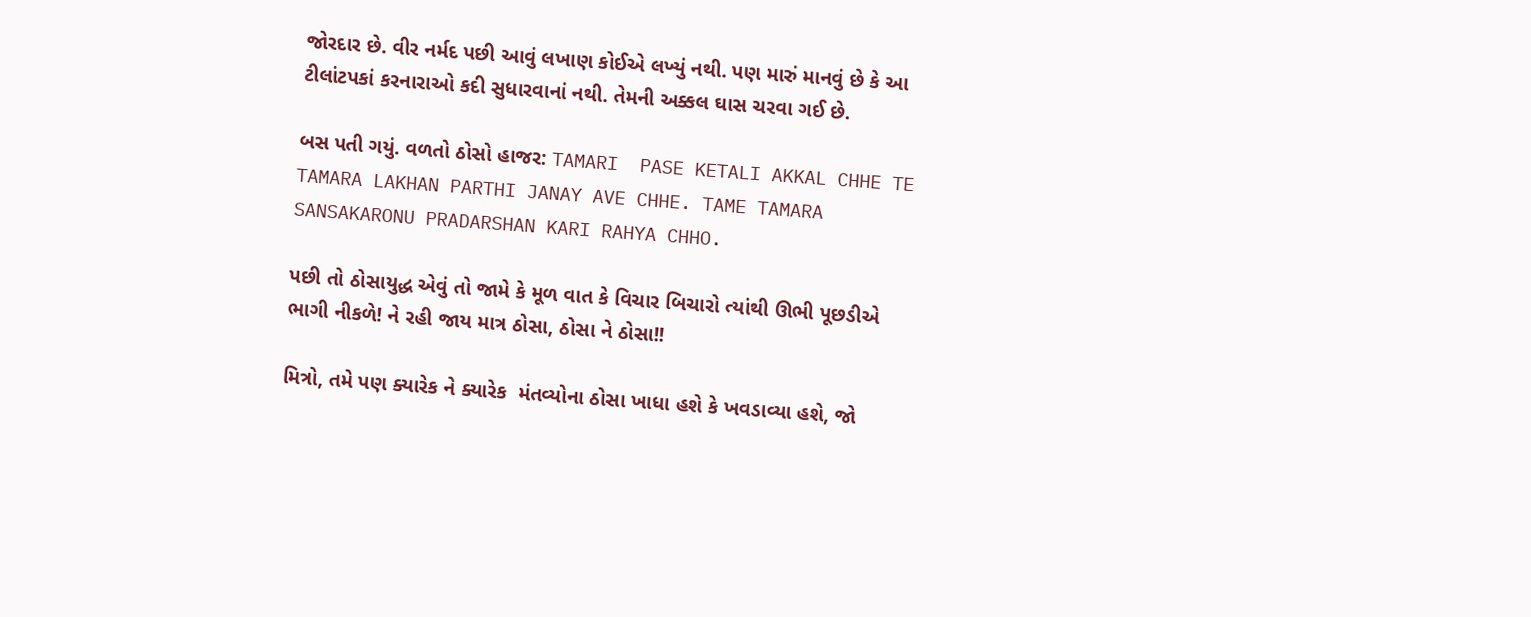જોરદાર છે. વીર નર્મદ પછી આવું લખાણ કોઈએ લખ્યું નથી. પણ મારું માનવું છે કે આ ટીલાંટપકાં કરનારાઓ કદી સુધારવાનાં નથી. તેમની અક્કલ ઘાસ ચરવા ગઈ છે.

બસ પતી ગયું. વળતો ઠોસો હાજર: TAMARI  PASE KETALI AKKAL CHHE TE TAMARA LAKHAN PARTHI JANAY AVE CHHE. TAME TAMARA SANSAKARONU PRADARSHAN KARI RAHYA CHHO.

પછી તો ઠોસાયુદ્ધ એવું તો જામે કે મૂળ વાત કે વિચાર બિચારો ત્યાંથી ઊભી પૂછડીએ ભાગી નીકળે! ને રહી જાય માત્ર ઠોસા, ઠોસા ને ઠોસા!!

મિત્રો, તમે પણ ક્યારેક ને ક્યારેક  મંતવ્યોના ઠોસા ખાધા હશે કે ખવડાવ્યા હશે, જો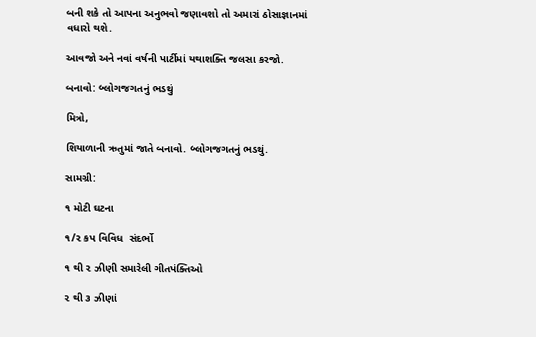બની શકે તો આપના અનુભવો જણાવશો તો અમારાં ઠોસાજ્ઞાનમાં વધારો થશે.

આવજો અને નવાં વર્ષની પાર્ટીમાં યથાશક્તિ જલસા કરજો.

બનાવો: બ્લોગજગતનું ભડથું

મિત્રો,

શિયાળાની ઋતુમાં જાતે બનાવો. બ્લોગજગતનું ભડથું.

સામગ્રી:

૧ મોટી ઘટના

૧/૨ કપ વિવિધ  સંદર્ભો

૧ થી ૨ ઝીણી સમારેલી ગીતપંક્તિઓ

૨ થી ૩ ઝીણાં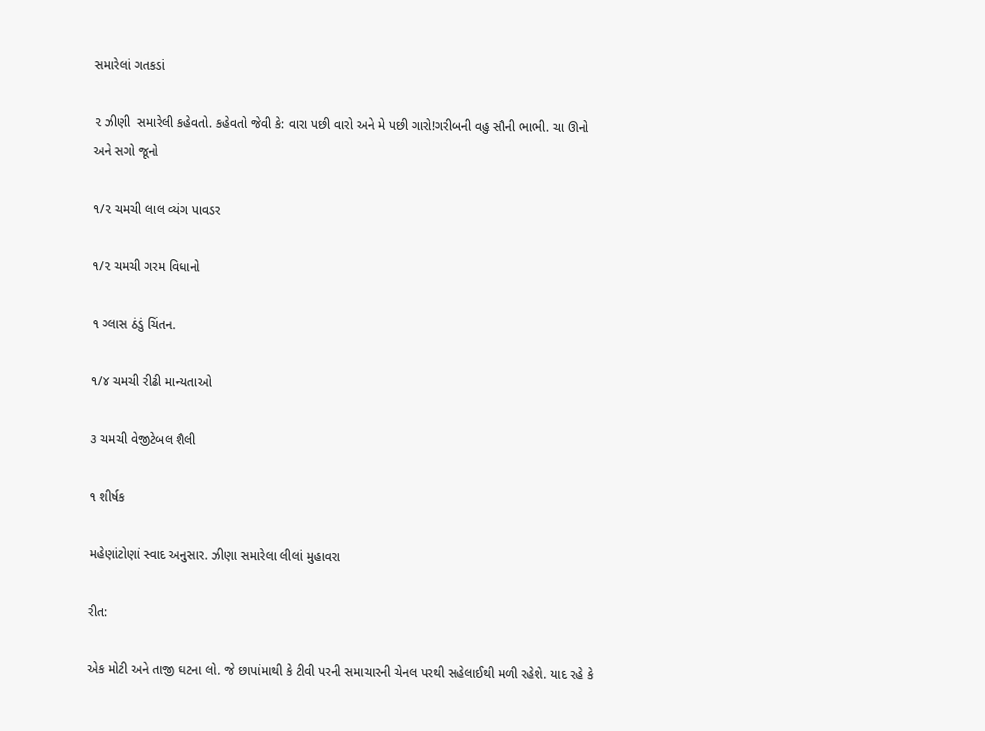સમારેલાં ગતકડાં

૨ ઝીણી  સમારેલી કહેવતો. કહેવતો જેવી કે: વારા પછી વારો અને મે પછી ગારો!ગરીબની વહુ સૌની ભાભી. ચા ઊનો અને સગો જૂનો

૧/૨ ચમચી લાલ વ્યંગ પાવડર

૧/૨ ચમચી ગરમ વિધાનો

૧ ગ્લાસ ઠંડું ચિંતન.

૧/૪ ચમચી રીઢી માન્યતાઓ

૩ ચમચી વેજીટેબલ શૈલી

૧ શીર્ષક

મહેણાંટોણાં સ્વાદ અનુસાર. ઝીણા સમારેલા લીલાં મુહાવરા

રીત:

એક મોટી અને તાજી ઘટના લો. જે છાપાંમાથી કે ટીવી પરની સમાચારની ચેનલ પરથી સહેલાઈથી મળી રહેશે. યાદ રહે કે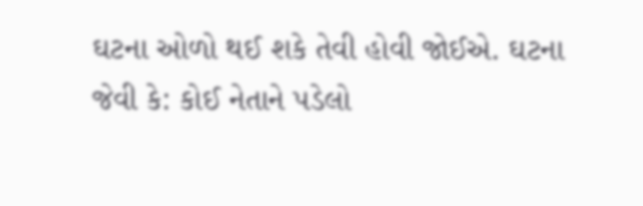ઘટના ઓળો થઈ શકે તેવી હોવી જોઈએ. ઘટના જેવી કે: કોઈ નેતાને પડેલો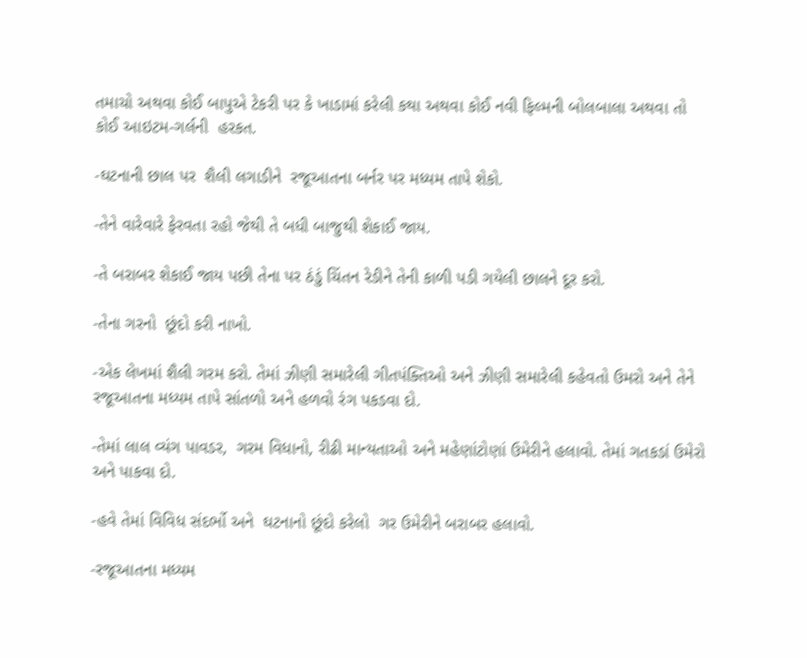તમાચો અથવા કોઈ બાપુએ ટેકરી પર કે ખાડામાં કરેલી કથા અથવા કોઈ નવી ફિલ્મની બોલબાલા અથવા તો કોઈ આઇટમ-ગર્લની  હરકત.

-ઘટનાની છાલ પર  શૈલી લગાડીને  રજૂઆતના બર્નર પર મધ્યમ તાપે શેકો.

-તેને વારેવારે ફેરવતા રહો જેથી તે બધી બાજુથી શેકાઈ જાય.

-તે બરાબર શેકાઈ જાય પછી તેના પર ઠંડું ચિંતન રેડીને તેની કાળી પડી ગયેલી છાલને દૂર કરો.

-તેના ગરનો  છૂંદો કરી નાખો.

-એક લેખમાં શૈલી ગરમ કરો. તેમાં ઝીણી સમારેલી ગીતપંક્તિઓ અને ઝીણી સમારેલી કહેવતો ઉમરો અને તેને રજૂઆતના મધ્યમ તાપે સાંતળો અને હળવો રંગ પકડવા દો.

-તેમાં લાલ વ્યંગ પાવડર,  ગરમ વિધાનો, રીઢી માન્યતાઓ અને મહેણાંટોણાં ઉમેરીને હલાવો. તેમાં ગતકડાં ઉમેરો અને પાકવા દો.

-હવે તેમાં વિવિધ સંદર્ભો અને  ઘટનાનો છૂંદો કરેલો  ગર ઉમેરીને બરાબર હલાવો.

-રજૂઆતના મધ્યમ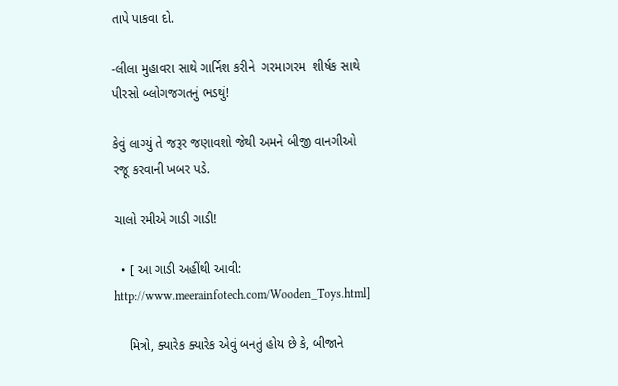તાપે પાકવા દો.

-લીલા મુહાવરા સાથે ગાર્નિશ કરીને  ગરમાગરમ  શીર્ષક સાથે પીરસો બ્લોગજગતનું ભડથું!

કેવું લાગ્યું તે જરૂર જણાવશો જેથી અમને બીજી વાનગીઓ રજૂ કરવાની ખબર પડે.

ચાલો રમીએ ગાડી ગાડી!

  • [ આ ગાડી અહીંથી આવી: http://www.meerainfotech.com/Wooden_Toys.html]

    મિત્રો, ક્યારેક ક્યારેક એવું બનતું હોય છે કે, બીજાને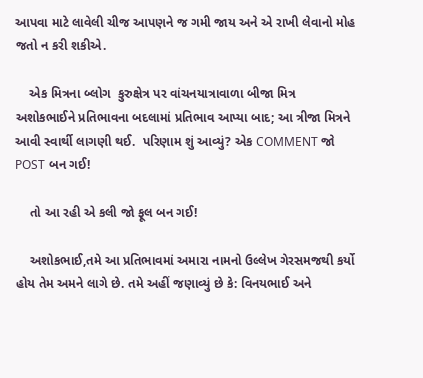આપવા માટે લાવેલી ચીજ આપણને જ ગમી જાય અને એ રાખી લેવાનો મોહ જતો ન કરી શકીએ.

    એક મિત્રના બ્લોગ  કુરુક્ષેત્ર પર વાંચનયાત્રાવાળા બીજા મિત્ર  અશોકભાઈને પ્રતિભાવના બદલામાં પ્રતિભાવ આપ્યા બાદ; આ ત્રીજા મિત્રને આવી સ્વાર્થી લાગણી થઈ.  પરિણામ શું આવ્યું? એક COMMENT જો POST બન ગઈ!

    તો આ રહી એ કલી જો ફૂલ બન ગઈ!

    અશોકભાઈ,તમે આ પ્રતિભાવમાં અમારા નામનો ઉલ્લેખ ગેરસમજથી કર્યો હોય તેમ અમને લાગે છે. તમે અહીં જણાવ્યું છે કે: વિનયભાઈ અને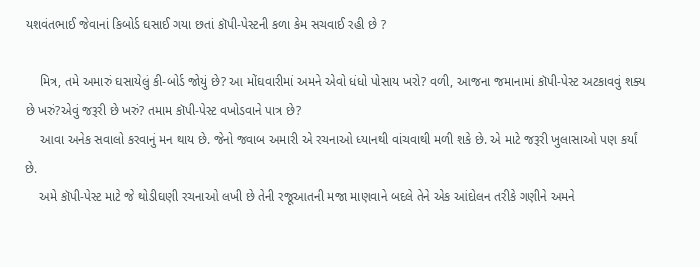યશવંતભાઈ જેવાનાં કિબોર્ડ ઘસાઈ ગયા છતાં કૉપી-પેસ્ટની કળા કેમ સચવાઈ રહી છે ?

    મિત્ર, તમે અમારું ઘસાયેલું કી-બોર્ડ જોયું છે? આ મોંઘવારીમાં અમને એવો ધંધો પોસાય ખરો? વળી, આજના જમાનામાં કૉપી-પેસ્ટ અટકાવવું શક્ય છે ખરું?એવું જરૂરી છે ખરું? તમામ કૉપી-પેસ્ટ વખોડવાને પાત્ર છે?
    આવા અનેક સવાલો કરવાનું મન થાય છે. જેનો જવાબ અમારી એ રચનાઓ ધ્યાનથી વાંચવાથી મળી શકે છે. એ માટે જરૂરી ખુલાસાઓ પણ કર્યાં છે.
    અમે કૉપી-પેસ્ટ માટે જે થોડીઘણી રચનાઓ લખી છે તેની રજૂઆતની મજા માણવાને બદલે તેને એક આંદોલન તરીકે ગણીને અમને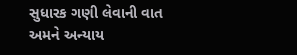સુધારક ગણી લેવાની વાત અમને અન્યાય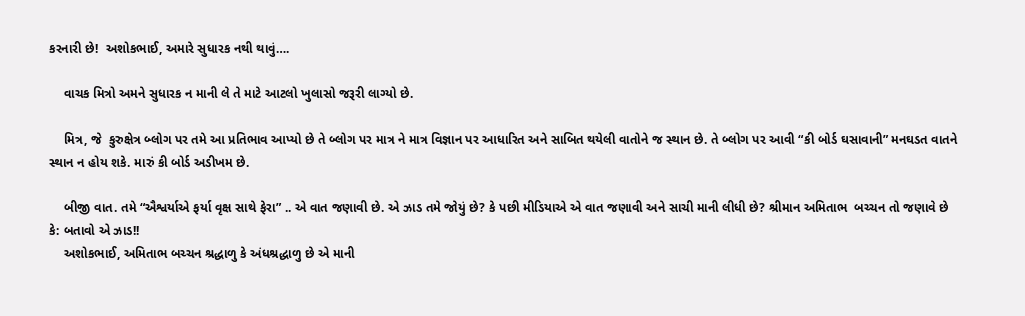કરનારી છે!  અશોકભાઈ, અમારે સુધારક નથી થાવું….

    વાચક મિત્રો અમને સુધારક ન માની લે તે માટે આટલો ખુલાસો જરૂરી લાગ્યો છે.

    મિત્ર, જે  કુરુક્ષેત્ર બ્લોગ પર તમે આ પ્રતિભાવ આપ્યો છે તે બ્લોગ પર માત્ર ને માત્ર વિજ્ઞાન પર આધારિત અને સાબિત થયેલી વાતોને જ સ્થાન છે. તે બ્લોગ પર આવી “કી બોર્ડ ઘસાવાની” મનઘડત વાતને સ્થાન ન હોય શકે. મારું કી બોર્ડ અડીખમ છે.

    બીજી વાત. તમે “ઐશ્વર્યાએ ફર્યા વૃક્ષ સાથે ફેરા” .. એ વાત જણાવી છે. એ ઝાડ તમે જોયું છે? કે પછી મીડિયાએ એ વાત જણાવી અને સાચી માની લીધી છે? શ્રીમાન અમિતાભ  બચ્ચન તો જણાવે છે કે: બતાવો એ ઝાડ!!
    અશોકભાઈ, અમિતાભ બચ્ચન શ્રદ્ધાળુ કે અંધશ્રદ્ધાળુ છે એ માની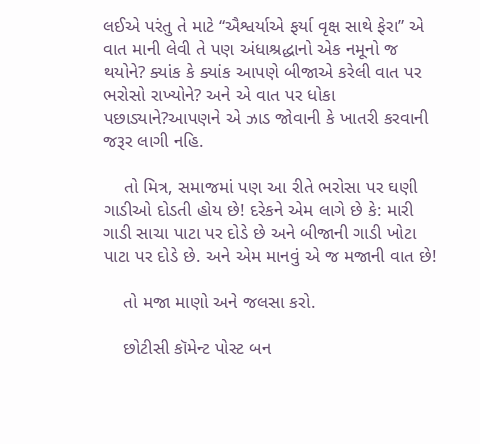લઈએ પરંતુ તે માટે “ઐશ્વર્યાએ ફર્યા વૃક્ષ સાથે ફેરા” એ વાત માની લેવી તે પણ અંધાશ્રદ્ધાનો એક નમૂનો જ થયોને? ક્યાંક કે ક્યાંક આપણે બીજાએ કરેલી વાત પર ભરોસો રાખ્યોને? અને એ વાત પર ધોકા પછાડ્યાને?આપણને એ ઝાડ જોવાની કે ખાતરી કરવાની જરૂર લાગી નહિ.

    તો મિત્ર, સમાજમાં પણ આ રીતે ભરોસા પર ઘણી ગાડીઓ દોડતી હોય છે! દરેકને એમ લાગે છે કે: મારી ગાડી સાચા પાટા પર દોડે છે અને બીજાની ગાડી ખોટા પાટા પર દોડે છે. અને એમ માનવું એ જ મજાની વાત છે!

    તો મજા માણો અને જલસા કરો.

    છોટીસી કૉમેન્ટ પોસ્ટ બન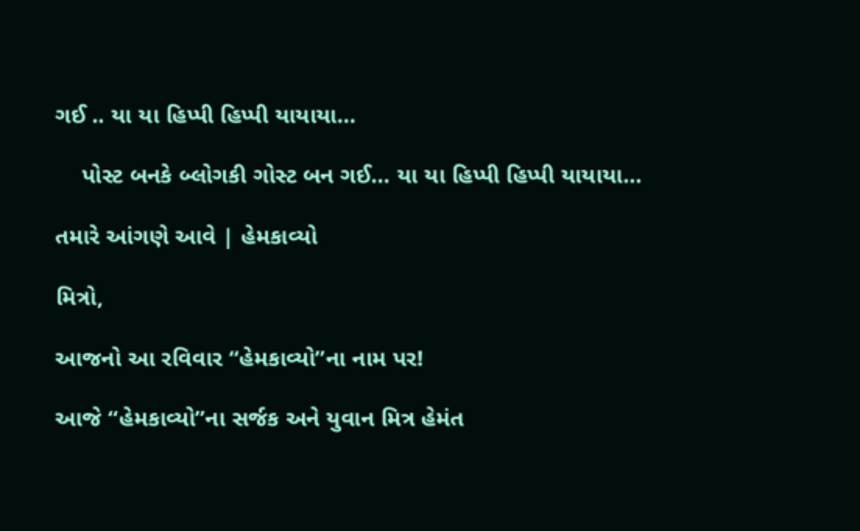ગઈ .. યા યા હિપ્પી હિપ્પી યાયાયા…

    પોસ્ટ બનકે બ્લોગકી ગોસ્ટ બન ગઈ… યા યા હિપ્પી હિપ્પી યાયાયા…

તમારે આંગણે આવે | હેમકાવ્યો

મિત્રો,

આજનો આ રવિવાર “હેમકાવ્યો”ના નામ પર!

આજે “હેમકાવ્યો”ના સર્જક અને યુવાન મિત્ર હેમંત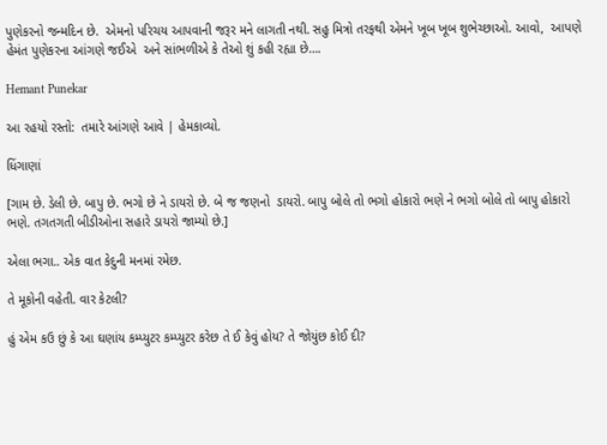પુણેકરનો જન્મદિન છે.  એમનો પરિચય આપવાની જરૂર મને લાગતી નથી. સહુ મિત્રો તરફથી એમને ખૂબ ખૂબ શુભેચ્છાઓ. આવો,  આપણે હેમંત પુણેકરના આંગણે જઈએ  અને સાંભળીએ કે તેઓ શું કહી રહ્યા છે….

Hemant Punekar

આ રહયો રસ્તો:  તમારે આંગણે આવે | હેમકાવ્યો.

ધિંગાણાં

[ગામ છે. ડેલી છે. બાપુ છે. ભગો છે ને ડાયરો છે. બે જ જણનો  ડાયરો. બાપુ બોલે તો ભગો હોકારો ભણે ને ભગો બોલે તો બાપુ હોકારો ભણે. તગતગતી બીડીઓના સહારે ડાયરો જામ્યો છે.]

એલા ભગા.. એક વાત કેદુની મનમાં રમેછ.

તે મૂકોની વહેતી. વાર કેટલી?

હું એમ કઉ છું કે આ ઘણાંય કમ્પ્યુટર કમ્પ્યુટર કરેછ તે ઈ કેવું હોય? તે જોયુંછ કોઈ દી?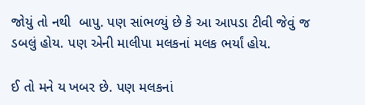જોયું તો નથી  બાપુ. પણ સાંભળ્યું છે કે આ આપડા ટીવી જેવું જ ડબલું હોય. પણ એની માલીપા મલકનાં મલક ભર્યાં હોય.

ઈ તો મને ય ખબર છે. પણ મલકનાં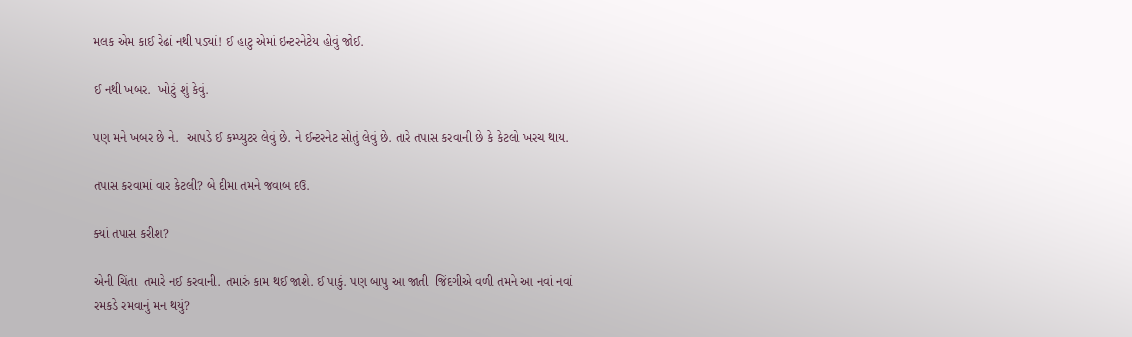મલક એમ કાઈ રેઢાં નથી પડ્યાં! ઈ હાટુ એમાં ઇન્ટરનેટેય હોવું જોઈ.

ઈ નથી ખબર.  ખોટું શું કેવું.

પણ મને ખબર છે ને.  આપડે ઈ કમ્પ્યુટર લેવું છે. ને ઈન્ટરનેટ સોતું લેવું છે. તારે તપાસ કરવાની છે કે કેટલો ખરચ થાય.

તપાસ કરવામાં વાર કેટલી? બે દીમા તમને જવાબ દઉ.

ક્યાં તપાસ કરીશ?

એની ચિંતા  તમારે નઈ કરવાની. તમારું કામ થઈ જાશે. ઈ પાકું. પણ બાપુ આ જાતી  જિંદગીએ વળી તમને આ નવાં નવાં રમકડે રમવાનું મન થયું?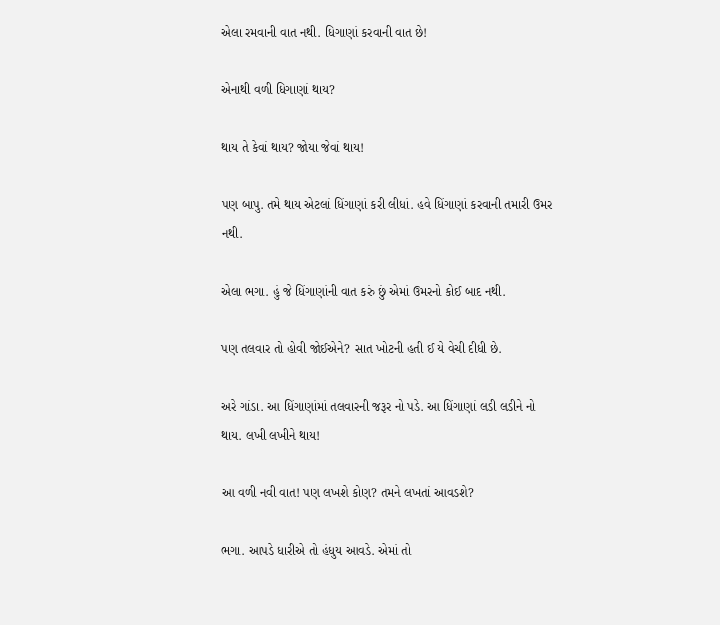એલા રમવાની વાત નથી. ધિગાણાં કરવાની વાત છે!

એનાથી વળી ધિગાણાં થાય?

થાય તે કેવાં થાય? જોયા જેવાં થાય!

પણ બાપુ. તમે થાય એટલાં ધિંગાણાં કરી લીધાં. હવે ધિંગાણાં કરવાની તમારી ઉમર નથી.

એલા ભગા. હું જે ધિંગાણાંની વાત કરું છું એમાં ઉમરનો કોઈ બાદ નથી.

પણ તલવાર તો હોવી જોઈએને? સાત ખોટની હતી ઈ યે વેચી દીધી છે.

અરે ગાંડા. આ ધિંગાણાંમાં તલવારની જરૂર નો પડે. આ ધિંગાણાં લડી લડીને નો થાય. લખી લખીને થાય!

આ વળી નવી વાત! પણ લખશે કોણ? તમને લખતાં આવડશે?

ભગા. આપડે ધારીએ તો હંધુય આવડે. એમાં તો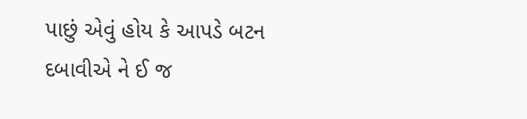પાછું એવું હોય કે આપડે બટન દબાવીએ ને ઈ જ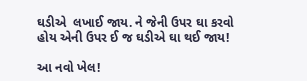ઘડીએ  લખાઈ જાય. ને જેની ઉપર ઘા કરવો હોય એની ઉપર ઈ જ ઘડીએ ઘા થઈ જાય!

આ નવો ખેલ!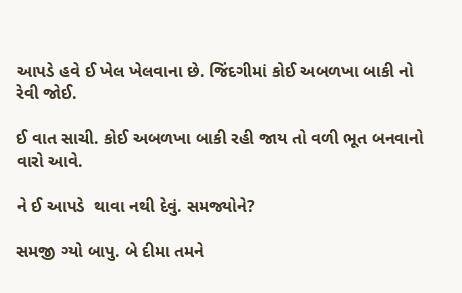આપડે હવે ઈ ખેલ ખેલવાના છે. જિંદગીમાં કોઈ અબળખા બાકી નો રેવી જોઈ.

ઈ વાત સાચી. કોઈ અબળખા બાકી રહી જાય તો વળી ભૂત બનવાનો વારો આવે.

ને ઈ આપડે  થાવા નથી દેવું. સમજ્યોને?

સમજી ગ્યો બાપુ. બે દીમા તમને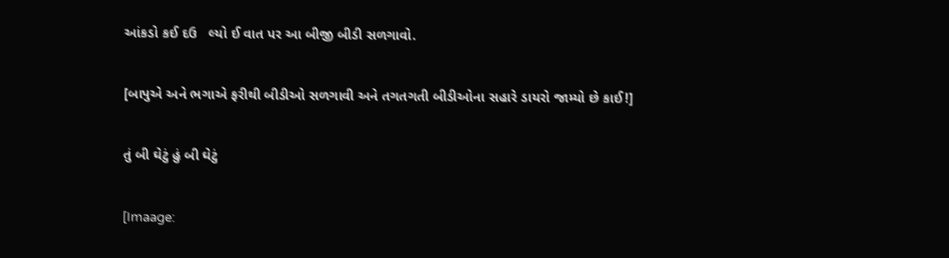આંકડો કઈ દઉ   લ્યો ઈ વાત પર આ બીજી બીડી સળગાવો.

[બાપુએ અને ભગાએ ફરીથી બીડીઓ સળગાવી અને તગતગતી બીડીઓના સહારે ડાયરો જામ્યો છે કાઈ!]

તું બી ઘેટું હું બી ઘેટું

[Imaage: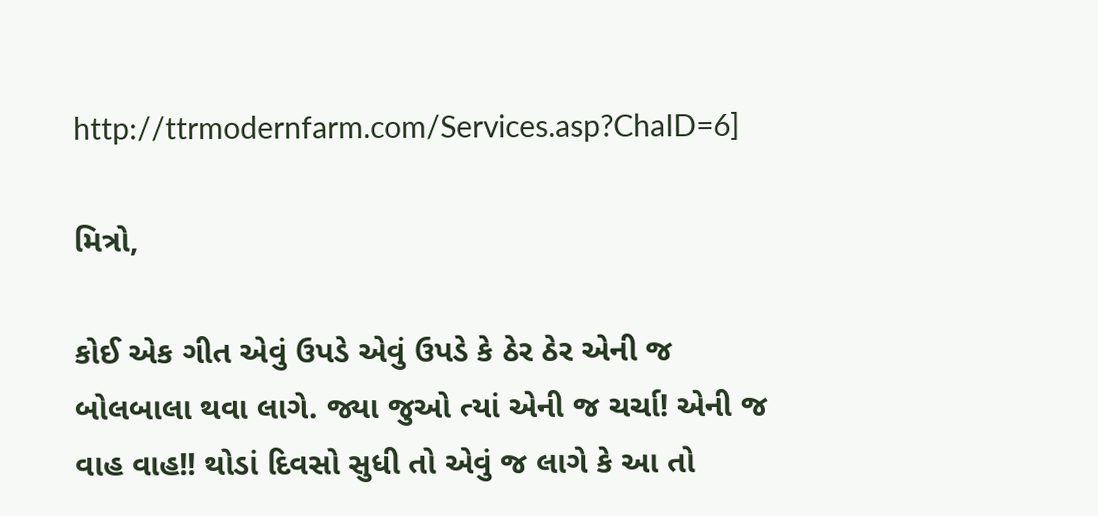http://ttrmodernfarm.com/Services.asp?ChaID=6]

મિત્રો,

કોઈ એક ગીત એવું ઉપડે એવું ઉપડે કે ઠેર ઠેર એની જ બોલબાલા થવા લાગે. જ્યા જુઓ ત્યાં એની જ ચર્ચા! એની જ વાહ વાહ!! થોડાં દિવસો સુધી તો એવું જ લાગે કે આ તો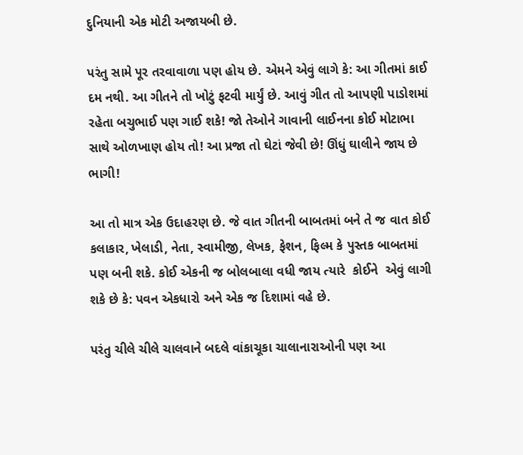દુનિયાની એક મોટી અજાયબી છે.

પરંતુ સામે પૂર તરવાવાળા પણ હોય છે. એમને એવું લાગે કે: આ ગીતમાં કાઈ દમ નથી. આ ગીતને તો ખોટું ફટવી માર્યું છે. આવું ગીત તો આપણી પાડોશમાં રહેતા બચુભાઈ પણ ગાઈ શકે! જો તેઓને ગાવાની લાઈનના કોઈ મોટાભા સાથે ઓળખાણ હોય તો! આ પ્રજા તો ઘેટાં જેવી છે! ઊંધું ઘાલીને જાય છે ભાગી!

આ તો માત્ર એક ઉદાહરણ છે. જે વાત ગીતની બાબતમાં બને તે જ વાત કોઈ કલાકાર, ખેલાડી, નેતા, સ્વામીજી, લેખક, ફેશન, ફિલ્મ કે પુસ્તક બાબતમાં પણ બની શકે. કોઈ એકની જ બોલબાલા વધી જાય ત્યારે  કોઈને  એવું લાગી શકે છે કે: પવન એકધારો અને એક જ દિશામાં વહે છે.

પરંતુ ચીલે ચીલે ચાલવાને બદલે વાંકાચૂકા ચાલાનારાઓની પણ આ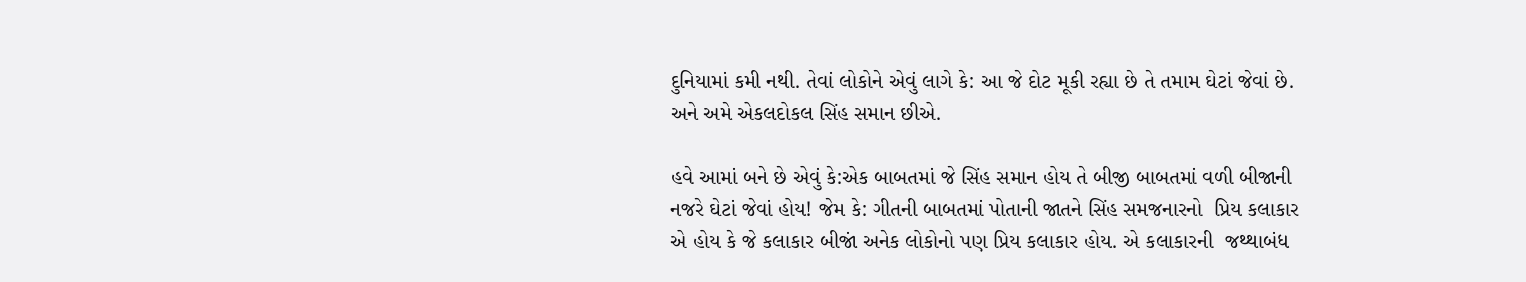દુનિયામાં કમી નથી. તેવાં લોકોને એવું લાગે કે: આ જે દોટ મૂકી રહ્યા છે તે તમામ ઘેટાં જેવાં છે. અને અમે એકલદોકલ સિંહ સમાન છીએ.

હવે આમાં બને છે એવું કે:એક બાબતમાં જે સિંહ સમાન હોય તે બીજી બાબતમાં વળી બીજાની નજરે ઘેટાં જેવાં હોય! જેમ કે: ગીતની બાબતમાં પોતાની જાતને સિંહ સમજનારનો  પ્રિય કલાકાર એ હોય કે જે કલાકાર બીજાં અનેક લોકોનો પણ પ્રિય કલાકાર હોય. એ કલાકારની  જથ્થાબંધ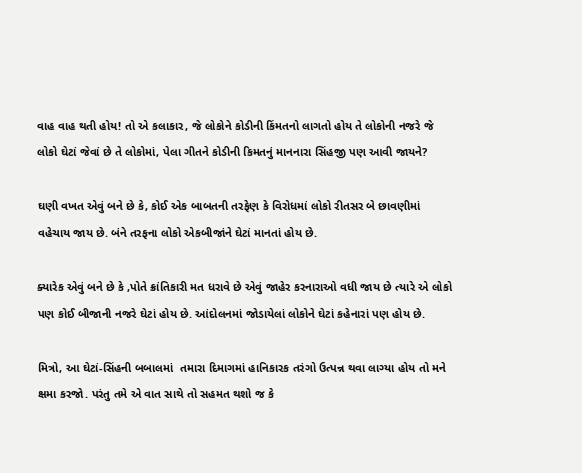વાહ વાહ થતી હોય! તો એ કલાકાર, જે લોકોને કોડીની કિંમતનો લાગતો હોય તે લોકોની નજરે જે લોકો ઘેટાં જેવાં છે તે લોકોમાં, પેલા ગીતને કોડીની કિમતનું માનનારા સિંહજી પણ આવી જાયને?

ઘણી વખત એવું બને છે કે, કોઈ એક બાબતની તરફેણ કે વિરોધમાં લોકો રીતસર બે છાવણીમાં વહેચાય જાય છે. બંને તરફના લોકો એકબીજાંને ઘેટાં માનતાં હોય છે.

ક્યારેક એવું બને છે કે ,પોતે ક્રાંતિકારી મત ધરાવે છે એવું જાહેર કરનારાઓ વધી જાય છે ત્યારે એ લોકો પણ કોઈ બીજાની નજરે ઘેટાં હોય છે. આંદોલનમાં જોડાયેલાં લોકોને ઘેટાં કહેનારાં પણ હોય છે.

મિત્રો, આ ઘેટાં-સિંહની બબાલમાં  તમારા દિમાગમાં હાનિકારક તરંગો ઉત્પન્ન થવા લાગ્યા હોય તો મને ક્ષમા કરજો. પરંતુ તમે એ વાત સાથે તો સહમત થશો જ કે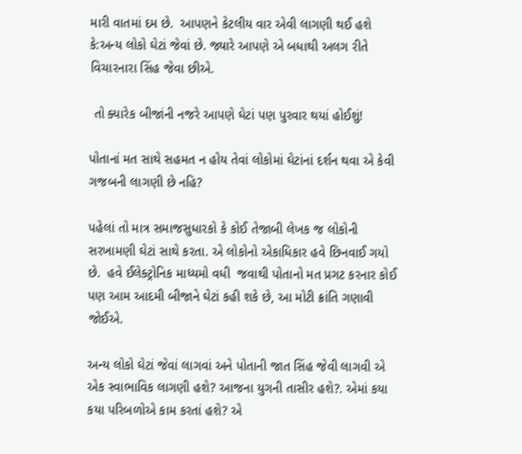મારી વાતમાં દમ છે.  આપણને કેટલીય વાર એવી લાગણી થઈ હશે કે:અન્ય લોકો ઘેટાં જેવાં છે. જ્યારે આપણે એ બધાથી અલગ રીતે વિચારનારા સિંહ જેવા છીએ.

 તો ક્યારેક બીજાંની નજરે આપણે ઘેટાં પણ પુરવાર થયાં હોઈશું!

પોતાનાં મત સાથે સહમત ન હોય તેવાં લોકોમાં ઘેટાંનાં દર્શન થવા એ કેવી ગજબની લાગણી છે નહિ?

પહેલાં તો માત્ર સમાજસુધારકો કે કોઈ તેજાબી લેખક જ લોકોની સરખામણી ઘેટાં સાથે કરતા. એ લોકોનો એકાધિકાર હવે છિનવાઈ ગયો છે.  હવે ઈલેક્ટ્રોનિક માધ્યમો વધી  જવાથી પોતાનો મત પ્રગટ કરનાર કોઈ પણ આમ આદમી બીજાને ઘેટાં કહી શકે છે, આ મોટી ક્રાંતિ ગણાવી જોઈએ.

અન્ય લોકો ઘેટાં જેવાં લાગવાં અને પોતાની જાત સિંહ જેવી લાગવી એ એક સ્વાભાવિક લાગણી હશે? આજના યુગની તાસીર હશે?. એમાં કયા કયા પરિબળોએ કામ કરતાં હશે? એ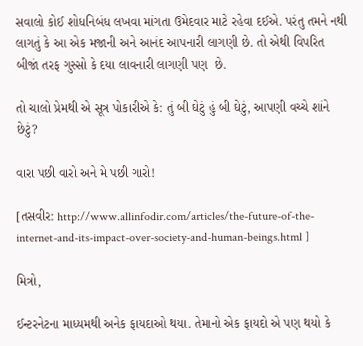સવાલો કોઈ શોધનિબંધ લખવા માંગતા ઉમેદવાર માટે રહેવા દઈએ. પરંતુ તમને નથી લાગતું કે આ એક મજાની અને આનંદ આપનારી લાગણી છે. તો એથી વિપરિત બીજાં તરફ ગુસ્સો કે દયા લાવનારી લાગણી પણ  છે.

તો ચાલો પ્રેમથી એ સૂત્ર પોકારીએ કે: તું બી ઘેટું હું બી ઘેટું, આપણી વચ્ચે શાંને છેટું?

વારા પછી વારો અને મે પછી ગારો!

[તસવીર: http://www.allinfodir.com/articles/the-future-of-the-internet-and-its-impact-over-society-and-human-beings.html ]

મિત્રો,

ઈન્ટરનેટના માધ્યમથી અનેક ફાયદાઓ થયા. તેમાનો એક ફાયદો એ પણ થયો કે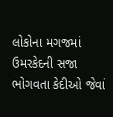લોકોના મગજમાં ઉમરકેદની સજા ભોગવતા કેદીઓ જેવાં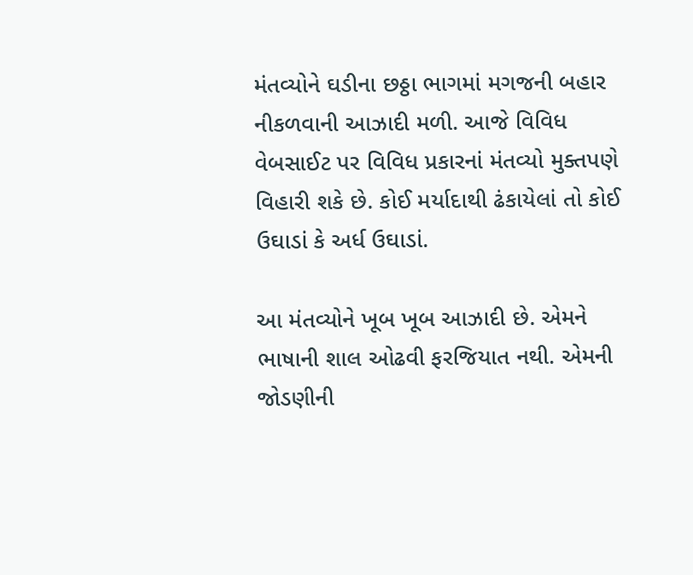મંતવ્યોને ઘડીના છઠ્ઠા ભાગમાં મગજની બહાર નીકળવાની આઝાદી મળી. આજે વિવિધ વેબસાઈટ પર વિવિધ પ્રકારનાં મંતવ્યો મુક્તપણે વિહારી શકે છે. કોઈ મર્યાદાથી ઢંકાયેલાં તો કોઈ ઉઘાડાં કે અર્ધ ઉઘાડાં.

આ મંતવ્યોને ખૂબ ખૂબ આઝાદી છે. એમને ભાષાની શાલ ઓઢવી ફરજિયાત નથી. એમની જોડણીની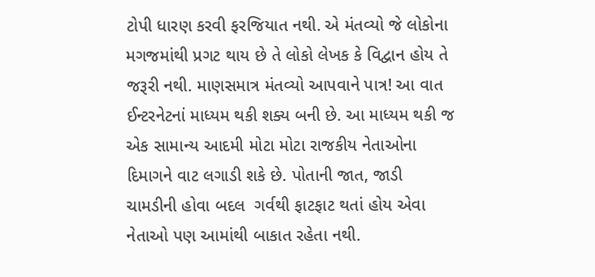ટોપી ધારણ કરવી ફરજિયાત નથી. એ મંતવ્યો જે લોકોના મગજમાંથી પ્રગટ થાય છે તે લોકો લેખક કે વિદ્વાન હોય તે જરૂરી નથી. માણસમાત્ર મંતવ્યો આપવાને પાત્ર! આ વાત ઈન્ટરનેટનાં માધ્યમ થકી શક્ય બની છે. આ માધ્યમ થકી જ એક સામાન્ય આદમી મોટા મોટા રાજકીય નેતાઓના દિમાગને વાટ લગાડી શકે છે. પોતાની જાત, જાડી ચામડીની હોવા બદલ  ગર્વથી ફાટફાટ થતાં હોય એવા નેતાઓ પણ આમાંથી બાકાત રહેતા નથી.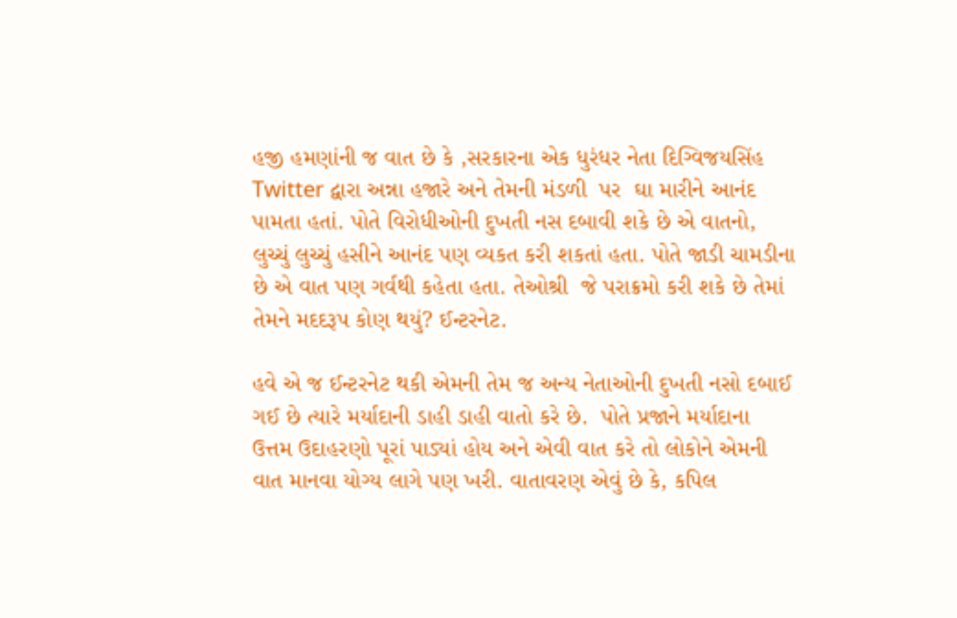હજી હમણાંની જ વાત છે કે ,સરકારના એક ધુરંધર નેતા દિગ્વિજયસિંહ Twitter દ્વારા અન્ના હજારે અને તેમની મંડળી  પર  ઘા મારીને આનંદ પામતા હતાં. પોતે વિરોધીઓની દુખતી નસ દબાવી શકે છે એ વાતનો, લુચ્ચું લુચ્ચું હસીને આનંદ પણ વ્યકત કરી શકતાં હતા. પોતે જાડી ચામડીના છે એ વાત પણ ગર્વથી કહેતા હતા. તેઓશ્રી  જે પરાક્રમો કરી શકે છે તેમાં તેમને મદદરૂપ કોણ થયું? ઈન્ટરનેટ.

હવે એ જ ઈન્ટરનેટ થકી એમની તેમ જ અન્ય નેતાઓની દુખતી નસો દબાઈ ગઈ છે ત્યારે મર્યાદાની ડાહી ડાહી વાતો કરે છે.  પોતે પ્રજાને મર્યાદાના ઉત્તમ ઉદાહરણો પૂરાં પાડ્યાં હોય અને એવી વાત કરે તો લોકોને એમની વાત માનવા યોગ્ય લાગે પણ ખરી. વાતાવરણ એવું છે કે, કપિલ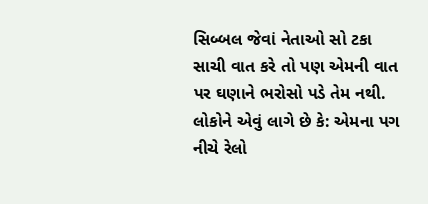સિબ્બલ જેવાં નેતાઓ સો ટકા સાચી વાત કરે તો પણ એમની વાત પર ઘણાને ભરોસો પડે તેમ નથી. લોકોને એવું લાગે છે કે: એમના પગ નીચે રેલો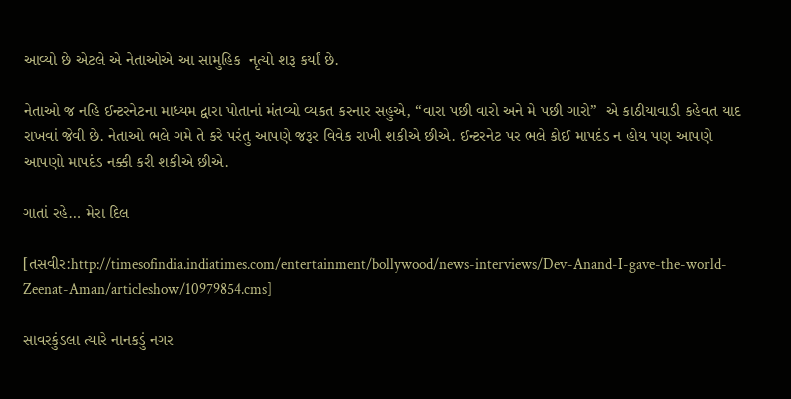આવ્યો છે એટલે એ નેતાઓએ આ સામુહિક  નૃત્યો શરૂ કર્યાં છે.

નેતાઓ જ નહિ ઈન્ટરનેટના માધ્યમ દ્વારા પોતાનાં મંતવ્યો વ્યકત કરનાર સહુએ, “વારા પછી વારો અને મે પછી ગારો”  એ કાઠીયાવાડી કહેવત યાદ રાખવાં જેવી છે. નેતાઓ ભલે ગમે તે કરે પરંતુ આપણે જરૂર વિવેક રાખી શકીએ છીએ. ઈન્ટરનેટ પર ભલે કોઈ માપદંડ ન હોય પણ આપણે આપણો માપદંડ નક્કી કરી શકીએ છીએ.

ગાતાં રહે… મેરા દિલ

[તસવીર:http://timesofindia.indiatimes.com/entertainment/bollywood/news-interviews/Dev-Anand-I-gave-the-world-Zeenat-Aman/articleshow/10979854.cms]

સાવરકુંડલા ત્યારે નાનકડું નગર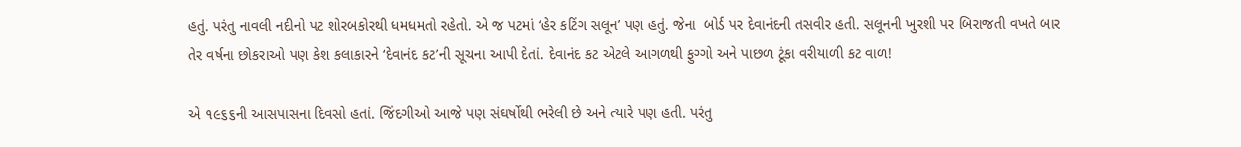હતું. પરંતુ નાવલી નદીનો પટ શોરબકોરથી ધમધમતો રહેતો. એ જ પટમાં ‘હેર કટિંગ સલૂન’ પણ હતું. જેના  બોર્ડ પર દેવાનંદની તસવીર હતી. સલૂનની ખુરશી પર બિરાજતી વખતે બાર તેર વર્ષના છોકરાઓ પણ કેશ કલાકારને ‘દેવાનંદ કટ’ની સૂચના આપી દેતાં. દેવાનંદ કટ એટલે આગળથી ફુગ્ગો અને પાછળ ટૂંકા વરીયાળી કટ વાળ!

એ ૧૯૬૬ની આસપાસના દિવસો હતાં. જિંદગીઓ આજે પણ સંઘર્ષોથી ભરેલી છે અને ત્યારે પણ હતી. પરંતુ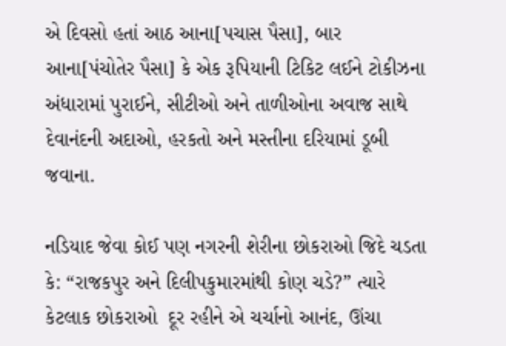એ દિવસો હતાં આઠ આના[પચાસ પૈસા], બાર આના[પંચોતેર પૈસા] કે એક રૂપિયાની ટિકિટ લઈને ટોકીઝના અંધારામાં પુરાઈને, સીટીઓ અને તાળીઓના અવાજ સાથે દેવાનંદની અદાઓ, હરકતો અને મસ્તીના દરિયામાં ડૂબી જવાના.

નડિયાદ જેવા કોઈ પણ નગરની શેરીના છોકરાઓ જિદે ચડતા કે: “રાજકપુર અને દિલીપકુમારમાંથી કોણ ચડે?” ત્યારે કેટલાક છોકરાઓ  દૂર રહીને એ ચર્ચાનો આનંદ, ઊંચા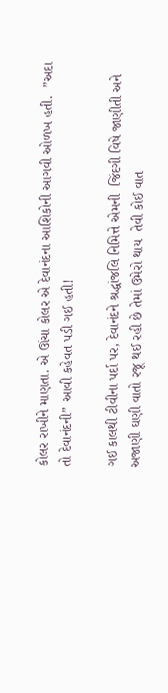કોલર રાખીને માણતા. એ ઊંચા કોલર એ દેવાનંદના આશિકોની આગવી ઓળખ હતી.  ”અદા તો દેવાનંદની” આવી કહેવત પડી ગઈ હતી!

ગઈ કાલથી ટીવીના પર્દા પર, દેવાનંદને શ્રદ્ધાંજલિ નિમિત્તે એમની  જિંદગી વિષે જાણીતી અને અજાણી ઘણી વાતો રજૂ થઈ રહી છે તેમાં ઉમેરો થાય  તેવી કોઈ વાત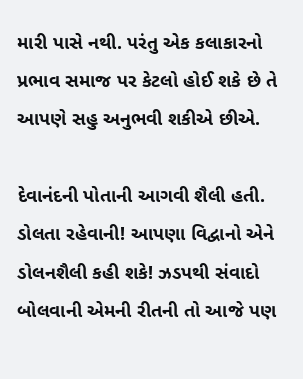મારી પાસે નથી. પરંતુ એક કલાકારનો પ્રભાવ સમાજ પર કેટલો હોઈ શકે છે તે આપણે સહુ અનુભવી શકીએ છીએ.

દેવાનંદની પોતાની આગવી શૈલી હતી. ડોલતા રહેવાની! આપણા વિદ્વાનો એને ડોલનશૈલી કહી શકે! ઝડપથી સંવાદો બોલવાની એમની રીતની તો આજે પણ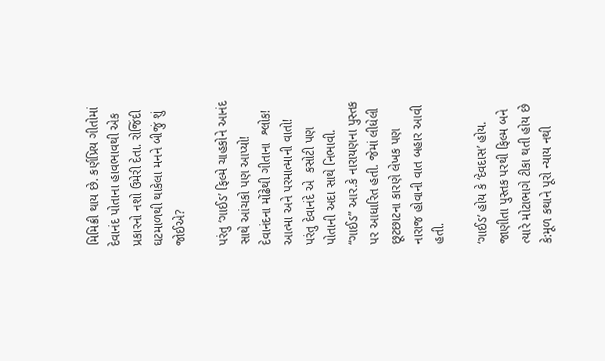મિમિક્રી થાય છે. કર્ણપ્રિય ગીતોમાં  દેવાનંદ પોતાના હાવભાવથી એક પ્રકારનો નશો ઉમેરી દેતા. રોજિંદી ઘટમાળથી થાકેલા મનને બીજું શું જોઈએ?

પરંતુ ‘ગાઈડ’ ફિલ્મે ચાહકોને આનંદ સાથે આંચકો પણ આપ્યો! દેવાનંદના મોંઢેથી ગીતાના  શ્લોક! આત્મા અને પરમાત્માની વાતો! પરંતુ દેવાનંદે એ  કસોટી પણ પોતાની અદા સાથે નિભાવી. “ગાઈડ” આર.કે નારાયણના પુસ્તક પર આધારિત હતી. જેમાં લીધેલી  છૂટછાટના કારણે લેખક પણ નારાજ હોવાની વાત બહાર આવી હતી.

‘ગાઈડ’ હોય કે ‘દેવદાસ’ હોય. જાણીતા પુસ્તક પરથી ફિલ્મ બને ત્યારે મોટાભાગે ટીકા થતી હોય છે કે:મૂળ કથાને પૂરો ન્યાય નથી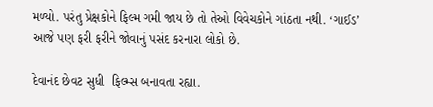મળ્યો. પરંતુ પ્રેક્ષકોને ફિલ્મ ગમી જાય છે તો તેઓ વિવેચકોને ગાંઠતા નથી. ‘ગાઈડ’ આજે પણ ફરી ફરીને જોવાનું પસંદ કરનારા લોકો છે.

દેવાનંદ છેવટ સુધી  ફિલ્મ્સ બનાવતા રહ્યા.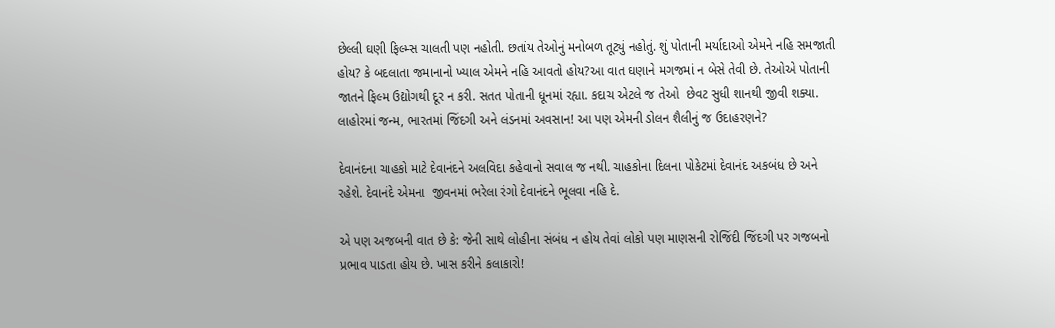છેલ્લી ઘણી ફિલ્મ્સ ચાલતી પણ નહોતી. છતાંય તેઓનું મનોબળ તૂટ્યું નહોતું. શું પોતાની મર્યાદાઓ એમને નહિ સમજાતી હોય? કે બદલાતા જમાનાનો ખ્યાલ એમને નહિ આવતો હોય?આ વાત ઘણાને મગજમાં ન બેસે તેવી છે. તેઓએ પોતાની જાતને ફિલ્મ ઉદ્યોગથી દૂર ન કરી. સતત પોતાની ધૂનમાં રહ્યા. કદાચ એટલે જ તેઓ  છેવટ સુધી શાનથી જીવી શક્યા.  લાહોરમાં જન્મ, ભારતમાં જિંદગી અને લંડનમાં અવસાન! આ પણ એમની ડોલન શૈલીનું જ ઉદાહરણને?

દેવાનંદના ચાહકો માટે દેવાનંદને અલવિદા કહેવાનો સવાલ જ નથી. ચાહકોના દિલના પોકેટમાં દેવાનંદ અકબંધ છે અને રહેશે. દેવાનંદે એમના  જીવનમાં ભરેલા રંગો દેવાનંદને ભૂલવા નહિ દે.

એ પણ અજબની વાત છે કે: જેની સાથે લોહીના સંબંધ ન હોય તેવાં લોકો પણ માણસની રોજિંદી જિંદગી પર ગજબનો પ્રભાવ પાડતા હોય છે. ખાસ કરીને કલાકારો!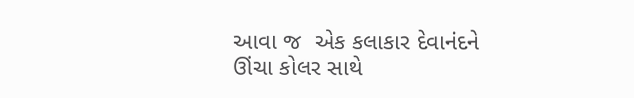આવા જ  એક કલાકાર દેવાનંદને ઊંચા કોલર સાથે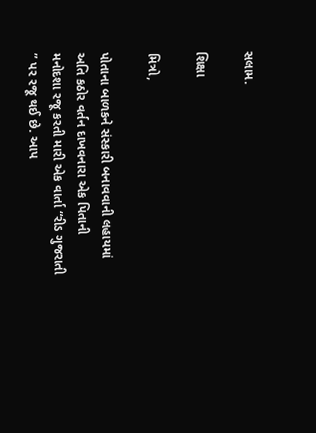સલામ.

શિક્ષા

મિત્રો,

પોતાના બાળકને સંસ્કારી બનાવવાની લહાયમાં અતિ કઠોર વર્તન દાખવનારા એક પિતાની મનોદશા રજૂ કરતી મારી એક વાર્તા “રીડ ગુજરાતી ” પર રજૂ થઈ છે. આપ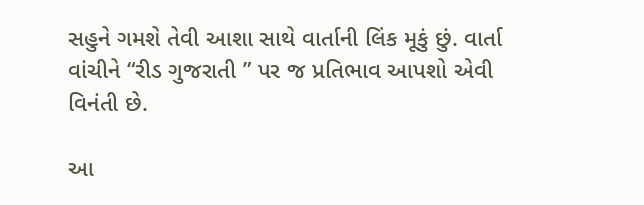સહુને ગમશે તેવી આશા સાથે વાર્તાની લિંક મૂકું છું. વાર્તા વાંચીને “રીડ ગુજરાતી ” પર જ પ્રતિભાવ આપશો એવી  વિનંતી છે.

આ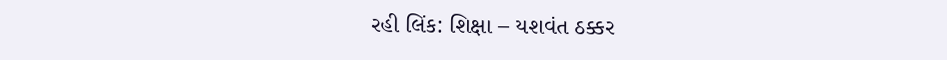રહી લિંક: શિક્ષા – યશવંત ઠક્કર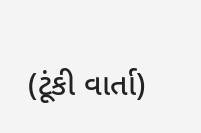(ટૂંકી વાર્તા)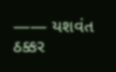—— યશવંત ઠક્કર